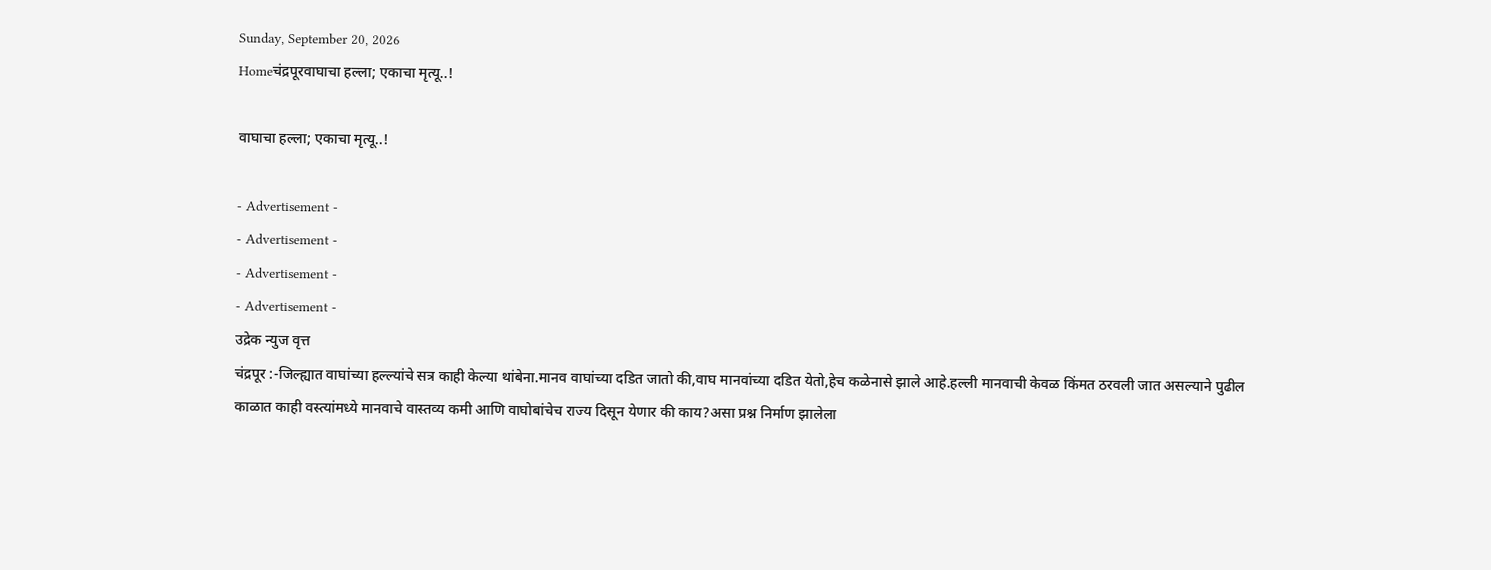Sunday, September 20, 2026
Homeचंद्रपूरवाघाचा हल्ला; एकाचा मृत्यू..!

वाघाचा हल्ला; एकाचा मृत्यू..!

- Advertisement -
- Advertisement -
- Advertisement -
- Advertisement -
उद्रेक न्युज वृत्त
चंद्रपूर :-जिल्ह्यात वाघांच्या हल्ल्यांचे सत्र काही केल्या थांबेना.मानव वाघांच्या दडित जातो की,वाघ मानवांच्या दडित येतो,हेच कळेनासे झाले आहे.हल्ली मानवाची केवळ किंमत ठरवली जात असल्याने पुढील काळात काही वस्त्यांमध्ये मानवाचे वास्तव्य कमी आणि वाघोबांचेच राज्य दिसून येणार की काय?असा प्रश्न निर्माण झालेला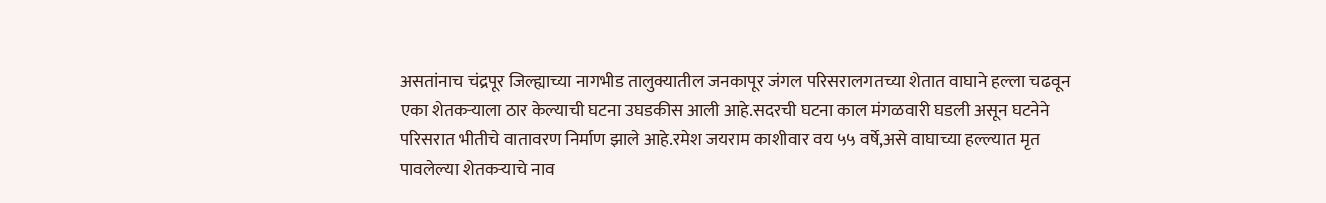असतांनाच चंद्रपूर जिल्ह्याच्या नागभीड तालुक्यातील जनकापूर जंगल परिसरालगतच्या शेतात वाघाने हल्ला चढवून एका शेतकऱ्याला ठार केल्याची घटना उघडकीस आली आहे.सदरची घटना काल मंगळवारी घडली असून घटनेने परिसरात भीतीचे वातावरण निर्माण झाले आहे.रमेश जयराम काशीवार वय ५५ वर्षे,असे वाघाच्या हल्ल्यात मृत पावलेल्या शेतकऱ्याचे नाव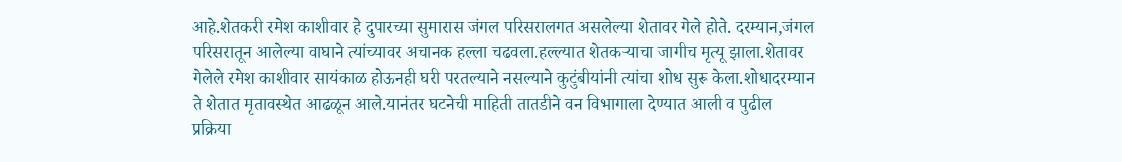आहे.शेतकरी रमेश काशीवार हे दुपारच्या सुमारास जंगल परिसरालगत असलेल्या शेतावर गेले होते. दरम्यान,जंगल परिसरातून आलेल्या वाघाने त्यांच्यावर अचानक हल्ला चढवला.हल्ल्यात शेतकऱ्याचा जागीच मृत्यू झाला.शेतावर गेलेले रमेश काशीवार सायंकाळ होऊनही घरी परतल्याने नसल्याने कुटुंबीयांनी त्यांचा शोध सुरू केला.शोधादरम्यान ते शेतात मृतावस्थेत आढळून आले.यानंतर घटनेची माहिती तातडीने वन विभागाला देण्यात आली व पुढील प्रक्रिया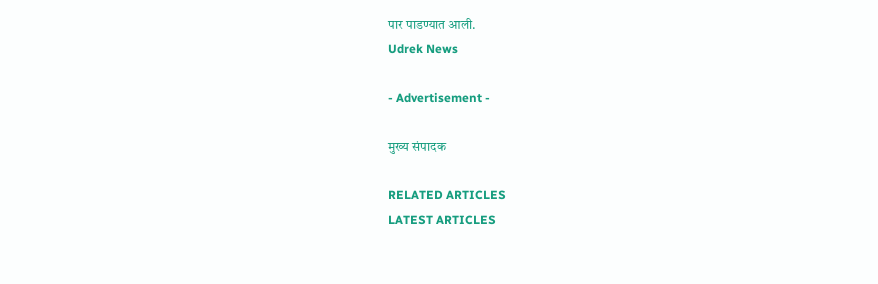पार पाडण्यात आली.
Udrek News

- Advertisement -

मुख्य संपादक

RELATED ARTICLES
LATEST ARTICLES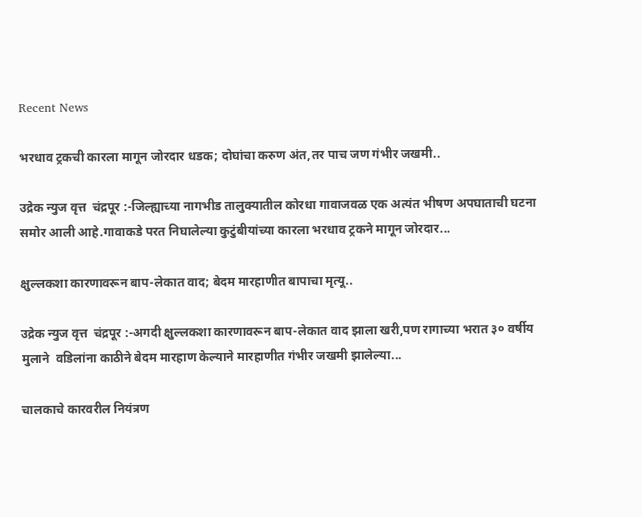Recent News

भरधाव ट्रकची कारला मागून जोरदार धडक; दोघांचा करुण अंत,तर पाच जण गंभीर जखमी..

उद्रेक न्युज वृत्त  चंद्रपूर :-जिल्ह्याच्या नागभीड तालुक्यातील कोरधा गावाजवळ एक अत्यंत भीषण अपघाताची घटना समोर आली आहे.गावाकडे परत निघालेल्या कुटुंबीयांच्या कारला भरधाव ट्रकने मागून जोरदार...

क्षुल्लकशा कारणावरून बाप-लेकात वाद; बेदम मारहाणीत बापाचा मृत्यू..

उद्रेक न्युज वृत्त  चंद्रपूर :-अगदी क्षुल्लकशा कारणावरून बाप-लेकात वाद झाला खरी,पण रागाच्या भरात ३० वर्षीय मुलाने  वडिलांना काठीने बेदम मारहाण केल्याने मारहाणीत गंभीर जखमी झालेल्या...

चालकाचे कारवरील नियंत्रण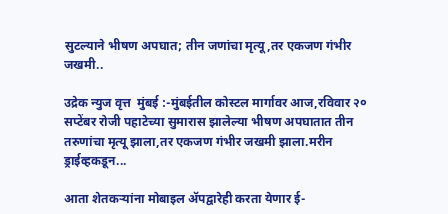सुटल्याने भीषण अपघात; तीन जणांचा मृत्यू,तर एकजण गंभीर जखमी..

उद्रेक न्युज वृत्त  मुंबई :-मुंबईतील कोस्टल मार्गावर आज,रविवार २०  सप्टेंबर रोजी पहाटेच्या सुमारास झालेल्या भीषण अपघातात तीन तरुणांचा मृत्यू झाला,तर एकजण गंभीर जखमी झाला.मरीन ड्राईव्हकडून...

आता शेतकऱ्यांना मोबाइल ॲपद्वारेही करता येणार ई-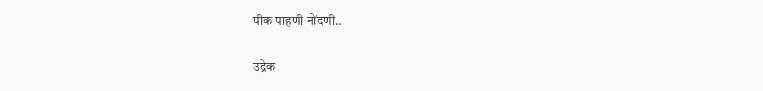पीक पाहणी नोंदणी..

उद्रेक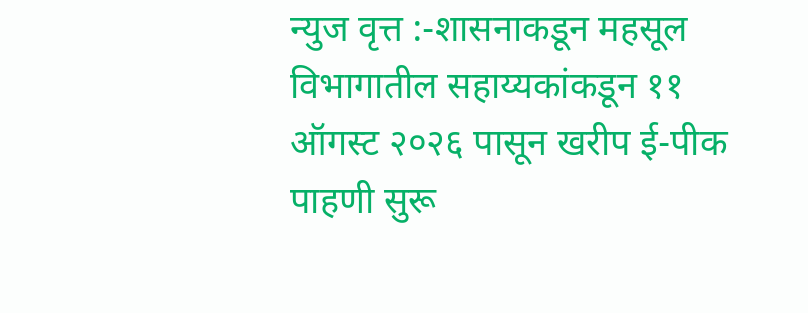न्युज वृत्त :-शासनाकडून महसूल विभागातील सहाय्यकांकडून ११ ऑगस्ट २०२६ पासून खरीप ई-पीक पाहणी सुरू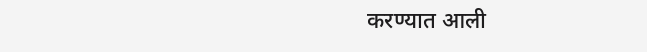करण्यात आली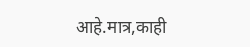आहे.मात्र,काही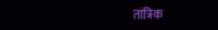तांत्रिक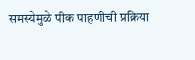समस्येमुळे पीक पाहणीची प्रक्रिया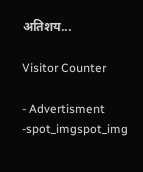अतिशय...

Visitor Counter

- Advertisment -spot_imgspot_img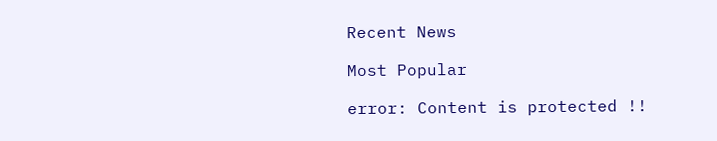Recent News

Most Popular

error: Content is protected !!